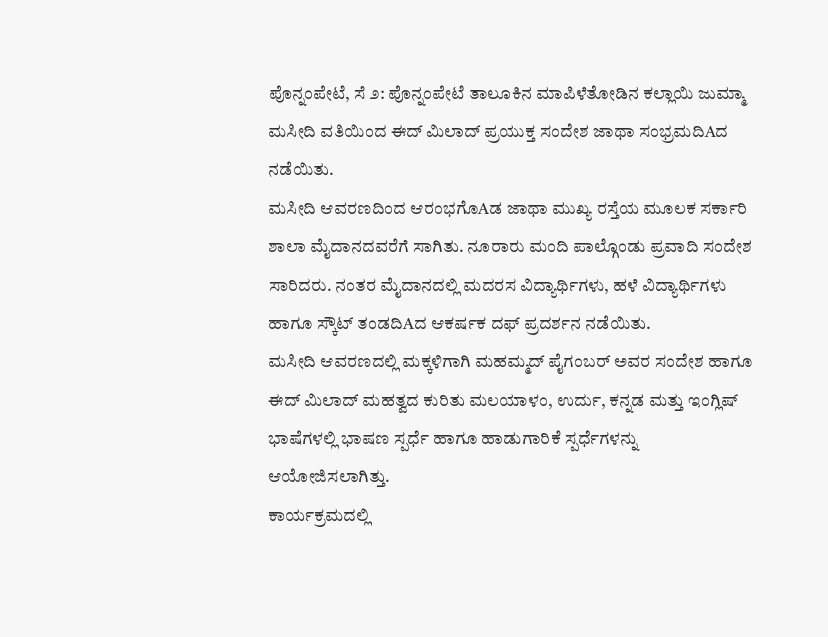ಪೊನ್ನಂಪೇಟೆ, ಸೆ ೨: ಪೊನ್ನಂಪೇಟೆ ತಾಲೂಕಿನ ಮಾಪಿಳೆತೋಡಿನ ಕಲ್ಲಾಯಿ ಜುಮ್ಮಾ ಮಸೀದಿ ವತಿಯಿಂದ ಈದ್ ಮಿಲಾದ್ ಪ್ರಯುಕ್ತ ಸಂದೇಶ ಜಾಥಾ ಸಂಭ್ರಮದಿAದ ನಡೆಯಿತು.
ಮಸೀದಿ ಆವರಣದಿಂದ ಆರಂಭಗೊAಡ ಜಾಥಾ ಮುಖ್ಯ ರಸ್ತೆಯ ಮೂಲಕ ಸರ್ಕಾರಿ ಶಾಲಾ ಮೈದಾನದವರೆಗೆ ಸಾಗಿತು. ನೂರಾರು ಮಂದಿ ಪಾಲ್ಗೊಂಡು ಪ್ರವಾದಿ ಸಂದೇಶ ಸಾರಿದರು. ನಂತರ ಮೈದಾನದಲ್ಲಿ ಮದರಸ ವಿದ್ಯಾರ್ಥಿಗಳು, ಹಳೆ ವಿದ್ಯಾರ್ಥಿಗಳು ಹಾಗೂ ಸ್ಕೌಟ್ ತಂಡದಿAದ ಆಕರ್ಷಕ ದಫ್ ಪ್ರದರ್ಶನ ನಡೆಯಿತು.
ಮಸೀದಿ ಆವರಣದಲ್ಲಿ ಮಕ್ಕಳಿಗಾಗಿ ಮಹಮ್ಮದ್ ಪೈಗಂಬರ್ ಅವರ ಸಂದೇಶ ಹಾಗೂ ಈದ್ ಮಿಲಾದ್ ಮಹತ್ವದ ಕುರಿತು ಮಲಯಾಳಂ, ಉರ್ದು, ಕನ್ನಡ ಮತ್ತು ಇಂಗ್ಲಿಷ್ ಭಾಷೆಗಳಲ್ಲಿ ಭಾಷಣ ಸ್ಪರ್ಧೆ ಹಾಗೂ ಹಾಡುಗಾರಿಕೆ ಸ್ಪರ್ಧೆಗಳನ್ನು ಆಯೋಜಿಸಲಾಗಿತ್ತು.
ಕಾರ್ಯಕ್ರಮದಲ್ಲಿ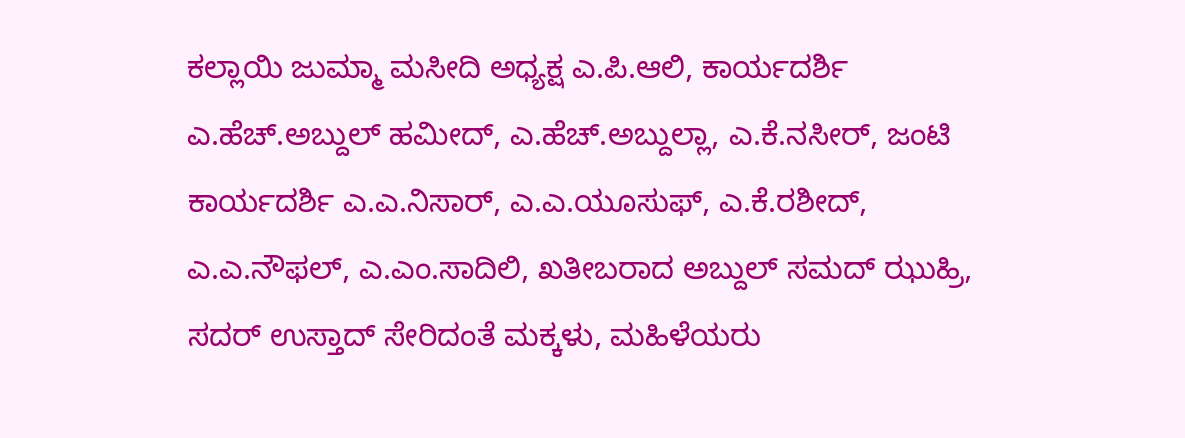ಕಲ್ಲಾಯಿ ಜುಮ್ಮಾ ಮಸೀದಿ ಅಧ್ಯಕ್ಷ ಎ.ಪಿ.ಆಲಿ, ಕಾರ್ಯದರ್ಶಿ ಎ.ಹೆಚ್.ಅಬ್ದುಲ್ ಹಮೀದ್, ಎ.ಹೆಚ್.ಅಬ್ದುಲ್ಲಾ, ಎ.ಕೆ.ನಸೀರ್, ಜಂಟಿ ಕಾರ್ಯದರ್ಶಿ ಎ.ಎ.ನಿಸಾರ್, ಎ.ಎ.ಯೂಸುಫ್, ಎ.ಕೆ.ರಶೀದ್, ಎ.ಎ.ನೌಫಲ್, ಎ.ಎಂ.ಸಾದಿಲಿ, ಖತೀಬರಾದ ಅಬ್ದುಲ್ ಸಮದ್ ಝುಹ್ರಿ, ಸದರ್ ಉಸ್ತಾದ್ ಸೇರಿದಂತೆ ಮಕ್ಕಳು, ಮಹಿಳೆಯರು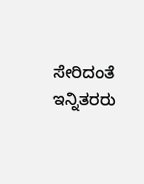ಸೇರಿದಂತೆ ಇನ್ನಿತರರು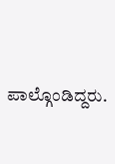ಪಾಲ್ಗೊಂಡಿದ್ದರು.